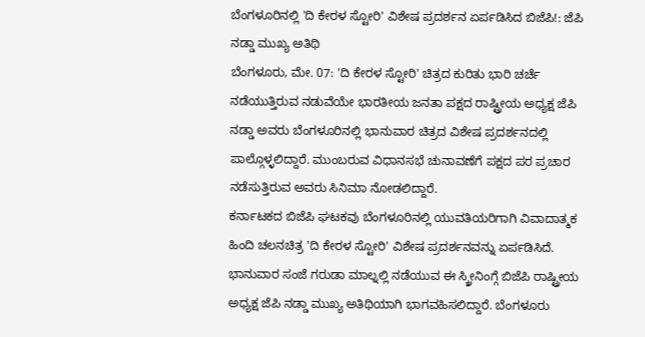ಬೆಂಗಳೂರಿನಲ್ಲಿ 'ದಿ ಕೇರಳ ಸ್ಟೋರಿ' ವಿಶೇಷ ಪ್ರದರ್ಶನ ಏರ್ಪಡಿಸಿದ ಬಿಜೆಪಿ!: ಜೆಪಿ ನಡ್ಡಾ ಮುಖ್ಯ ಅತಿಥಿ
ಬೆಂಗಳೂರು, ಮೇ. 07: 'ದಿ ಕೇರಳ ಸ್ಟೋರಿ' ಚಿತ್ರದ ಕುರಿತು ಭಾರಿ ಚರ್ಚೆ ನಡೆಯುತ್ತಿರುವ ನಡುವೆಯೇ ಭಾರತೀಯ ಜನತಾ ಪಕ್ಷದ ರಾಷ್ಟ್ರೀಯ ಅಧ್ಯಕ್ಷ ಜೆಪಿ ನಡ್ಡಾ ಅವರು ಬೆಂಗಳೂರಿನಲ್ಲಿ ಭಾನುವಾರ ಚಿತ್ರದ ವಿಶೇಷ ಪ್ರದರ್ಶನದಲ್ಲಿ ಪಾಲ್ಗೊಳ್ಳಲಿದ್ದಾರೆ. ಮುಂಬರುವ ವಿಧಾನಸಭೆ ಚುನಾವಣೆಗೆ ಪಕ್ಷದ ಪರ ಪ್ರಚಾರ ನಡೆಸುತ್ತಿರುವ ಅವರು ಸಿನಿಮಾ ನೋಡಲಿದ್ದಾರೆ.
ಕರ್ನಾಟಕದ ಬಿಜೆಪಿ ಘಟಕವು ಬೆಂಗಳೂರಿನಲ್ಲಿ ಯುವತಿಯರಿಗಾಗಿ ವಿವಾದಾತ್ಮಕ ಹಿಂದಿ ಚಲನಚಿತ್ರ 'ದಿ ಕೇರಳ ಸ್ಟೋರಿ' ವಿಶೇಷ ಪ್ರದರ್ಶನವನ್ನು ಏರ್ಪಡಿಸಿದೆ. ಭಾನುವಾರ ಸಂಜೆ ಗರುಡಾ ಮಾಲ್ನಲ್ಲಿ ನಡೆಯುವ ಈ ಸ್ಕ್ರೀನಿಂಗ್ಗೆ ಬಿಜೆಪಿ ರಾಷ್ಟ್ರೀಯ ಅಧ್ಯಕ್ಷ ಜೆಪಿ ನಡ್ಡಾ ಮುಖ್ಯ ಅತಿಥಿಯಾಗಿ ಭಾಗವಹಿಸಲಿದ್ದಾರೆ. ಬೆಂಗಳೂರು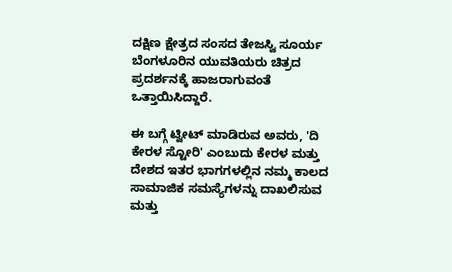ದಕ್ಷಿಣ ಕ್ಷೇತ್ರದ ಸಂಸದ ತೇಜಸ್ವಿ ಸೂರ್ಯ ಬೆಂಗಳೂರಿನ ಯುವತಿಯರು ಚಿತ್ರದ ಪ್ರದರ್ಶನಕ್ಕೆ ಹಾಜರಾಗುವಂತೆ ಒತ್ತಾಯಿಸಿದ್ದಾರೆ.

ಈ ಬಗ್ಗೆ ಟ್ವೀಟ್ ಮಾಡಿರುವ ಅವರು, 'ದಿ ಕೇರಳ ಸ್ಟೋರಿ' ಎಂಬುದು ಕೇರಳ ಮತ್ತು ದೇಶದ ಇತರ ಭಾಗಗಳಲ್ಲಿನ ನಮ್ಮ ಕಾಲದ ಸಾಮಾಜಿಕ ಸಮಸ್ಯೆಗಳನ್ನು ದಾಖಲಿಸುವ ಮತ್ತು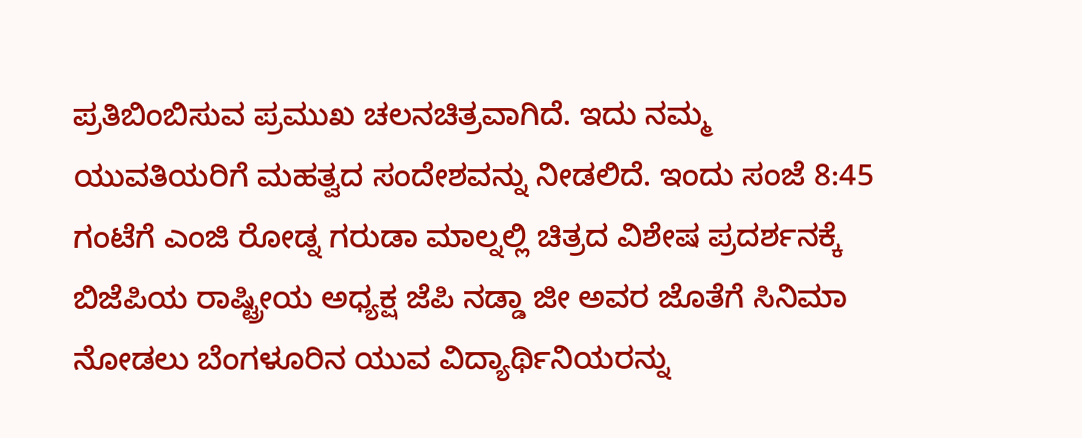ಪ್ರತಿಬಿಂಬಿಸುವ ಪ್ರಮುಖ ಚಲನಚಿತ್ರವಾಗಿದೆ. ಇದು ನಮ್ಮ ಯುವತಿಯರಿಗೆ ಮಹತ್ವದ ಸಂದೇಶವನ್ನು ನೀಡಲಿದೆ. ಇಂದು ಸಂಜೆ 8:45 ಗಂಟೆಗೆ ಎಂಜಿ ರೋಡ್ನ ಗರುಡಾ ಮಾಲ್ನಲ್ಲಿ ಚಿತ್ರದ ವಿಶೇಷ ಪ್ರದರ್ಶನಕ್ಕೆ ಬಿಜೆಪಿಯ ರಾಷ್ಟ್ರೀಯ ಅಧ್ಯಕ್ಷ ಜೆಪಿ ನಡ್ಡಾ ಜೀ ಅವರ ಜೊತೆಗೆ ಸಿನಿಮಾ ನೋಡಲು ಬೆಂಗಳೂರಿನ ಯುವ ವಿದ್ಯಾರ್ಥಿನಿಯರನ್ನು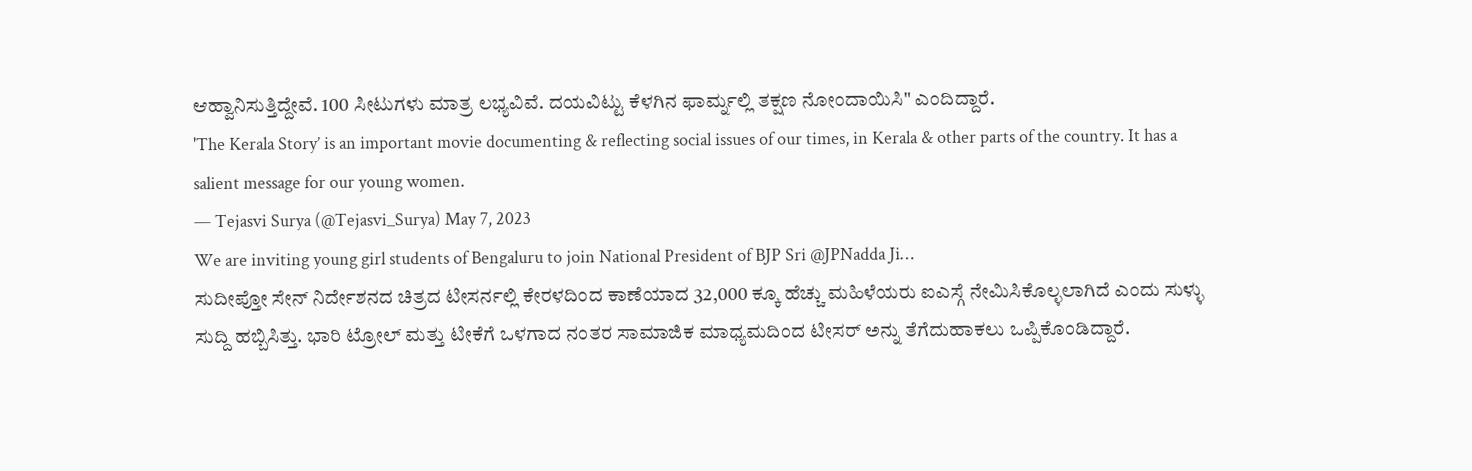ಆಹ್ವಾನಿಸುತ್ತಿದ್ದೇವೆ. 100 ಸೀಟುಗಳು ಮಾತ್ರ ಲಭ್ಯವಿವೆ. ದಯವಿಟ್ಟು ಕೆಳಗಿನ ಫಾರ್ಮ್ನಲ್ಲಿ ತಕ್ಷಣ ನೋಂದಾಯಿಸಿ" ಎಂದಿದ್ದಾರೆ.
'The Kerala Story’ is an important movie documenting & reflecting social issues of our times, in Kerala & other parts of the country. It has a salient message for our young women.
— Tejasvi Surya (@Tejasvi_Surya) May 7, 2023
We are inviting young girl students of Bengaluru to join National President of BJP Sri @JPNadda Ji…
ಸುದೀಪ್ತೋ ಸೇನ್ ನಿರ್ದೇಶನದ ಚಿತ್ರದ ಟೀಸರ್ನಲ್ಲಿ ಕೇರಳದಿಂದ ಕಾಣೆಯಾದ 32,000 ಕ್ಕೂ ಹೆಚ್ಚು ಮಹಿಳೆಯರು ಐಎಸ್ಗೆ ನೇಮಿಸಿಕೊಲ್ಳಲಾಗಿದೆ ಎಂದು ಸುಳ್ಳು ಸುದ್ದಿ ಹಬ್ಬಿಸಿತ್ತು. ಭಾರಿ ಟ್ರೋಲ್ ಮತ್ತು ಟೀಕೆಗೆ ಒಳಗಾದ ನಂತರ ಸಾಮಾಜಿಕ ಮಾಧ್ಯಮದಿಂದ ಟೀಸರ್ ಅನ್ನು ತೆಗೆದುಹಾಕಲು ಒಪ್ಪಿಕೊಂಡಿದ್ದಾರೆ.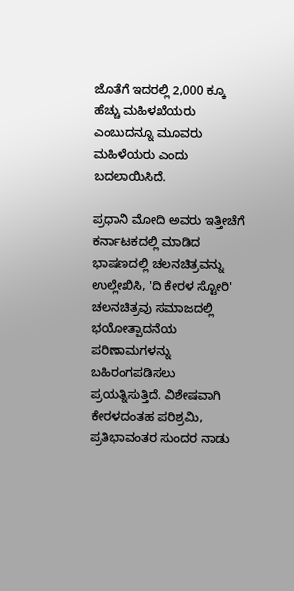ಜೊತೆಗೆ ಇದರಲ್ಲಿ 2,000 ಕ್ಕೂ ಹೆಚ್ಚು ಮಹಿಳಖೆಯರು ಎಂಬುದನ್ನೂ ಮೂವರು ಮಹಿಳೆಯರು ಎಂದು ಬದಲಾಯಿಸಿದೆ.

ಪ್ರಧಾನಿ ಮೋದಿ ಅವರು ಇತ್ತೀಚೆಗೆ ಕರ್ನಾಟಕದಲ್ಲಿ ಮಾಡಿದ ಭಾಷಣದಲ್ಲಿ ಚಲನಚಿತ್ರವನ್ನು ಉಲ್ಲೇಖಿಸಿ, 'ದಿ ಕೇರಳ ಸ್ಟೋರಿ' ಚಲನಚಿತ್ರವು ಸಮಾಜದಲ್ಲಿ ಭಯೋತ್ಪಾದನೆಯ ಪರಿಣಾಮಗಳನ್ನು ಬಹಿರಂಗಪಡಿಸಲು ಪ್ರಯತ್ನಿಸುತ್ತಿದೆ. ವಿಶೇಷವಾಗಿ ಕೇರಳದಂತಹ ಪರಿಶ್ರಮಿ, ಪ್ರತಿಭಾವಂತರ ಸುಂದರ ನಾಡು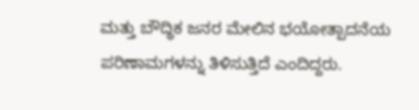ಮತ್ತು ಬೌದ್ಧಿಕ ಜನರ ಮೇಲಿನ ಭಯೋತ್ಪಾದನೆಯ ಪರಿಣಾಮಗಳನ್ನು ತಿಳಿಸುತ್ತಿದೆ ಎಂದಿದ್ದರು.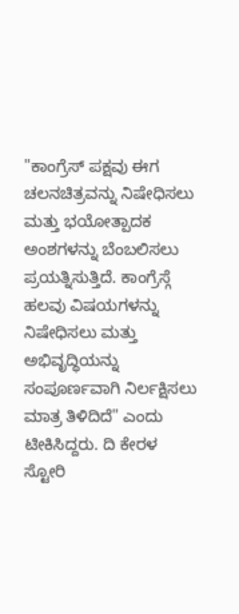"ಕಾಂಗ್ರೆಸ್ ಪಕ್ಷವು ಈಗ ಚಲನಚಿತ್ರವನ್ನು ನಿಷೇಧಿಸಲು ಮತ್ತು ಭಯೋತ್ಪಾದಕ ಅಂಶಗಳನ್ನು ಬೆಂಬಲಿಸಲು ಪ್ರಯತ್ನಿಸುತ್ತಿದೆ. ಕಾಂಗ್ರೆಸ್ಗೆ ಹಲವು ವಿಷಯಗಳನ್ನು ನಿಷೇಧಿಸಲು ಮತ್ತು ಅಭಿವೃದ್ಧಿಯನ್ನು ಸಂಪೂರ್ಣವಾಗಿ ನಿರ್ಲಕ್ಷಿಸಲು ಮಾತ್ರ ತಿಳಿದಿದೆ" ಎಂದು ಟೀಕಿಸಿದ್ದರು. ದಿ ಕೇರಳ ಸ್ಟೋರಿ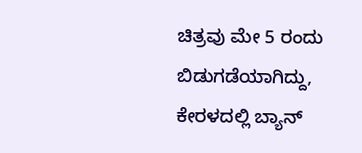ಚಿತ್ರವು ಮೇ 5 ರಂದು ಬಿಡುಗಡೆಯಾಗಿದ್ದು, ಕೇರಳದಲ್ಲಿ ಬ್ಯಾನ್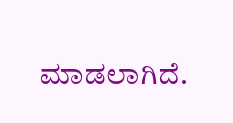ಮಾಡಲಾಗಿದೆ.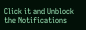Click it and Unblock the Notifications